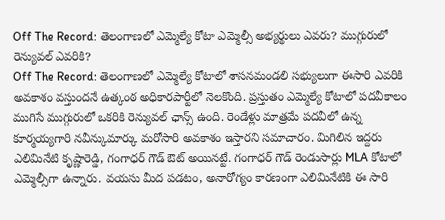Off The Record: తెలంగాణలో ఎమ్మెల్యే కోటా ఎమ్మెల్సీ అభ్యర్థులు ఎవరు? ముగ్గురులో రెన్యువల్ ఎవరికి?
Off The Record: తెలంగాణలో ఎమ్మెల్యే కోటాలో శాసనమండలి సభ్యులుగా ఈసారి ఎవరికి అవకాశం వస్తుందనే ఉత్కంఠ అధికారపార్టీలో నెలకొంది. ప్రస్తుతం ఎమ్మెల్యే కోటాలో పదవీకాలం ముగిసే ముగ్గురులో ఒకరికి రెన్యువల్ ఛాన్స్ ఉంది. రెండేళ్లు మాత్రమే పదవీలో ఉన్న కూర్మయ్యగారి నవీన్కుమార్కు మరోసారి అవకాశం ఇస్తారని సమాచారం. మిగిలిన ఇద్దరు ఎలిమినేటి కృష్ణారెడ్డి, గంగాధర్ గౌడ్ ఔట్ అయినట్టే. గంగాధర్ గౌడ్ రెండుసార్లు MLA కోటాలో ఎమ్మెల్సీగా ఉన్నారు. వయసు మీద పడటం, అనారోగ్యం కారణంగా ఎలిమినేటికి ఈ సారి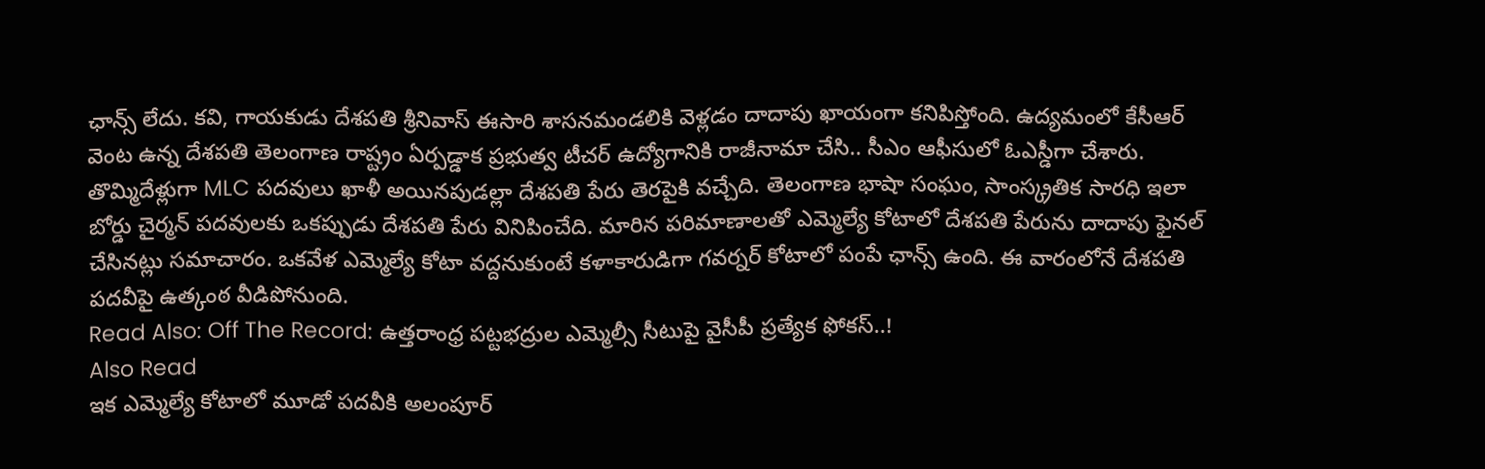ఛాన్స్ లేదు. కవి, గాయకుడు దేశపతి శ్రీనివాస్ ఈసారి శాసనమండలికి వెళ్లడం దాదాపు ఖాయంగా కనిపిస్తోంది. ఉద్యమంలో కేసీఆర్ వెంట ఉన్న దేశపతి తెలంగాణ రాష్ట్రం ఏర్పడ్డాక ప్రభుత్వ టీచర్ ఉద్యోగానికి రాజీనామా చేసి.. సీఎం ఆఫీసులో ఓఎస్డీగా చేశారు. తొమ్మిదేళ్లుగా MLC పదవులు ఖాళీ అయినపుడల్లా దేశపతి పేరు తెరపైకి వచ్చేది. తెలంగాణ భాషా సంఘం, సాంస్క్రతిక సారధి ఇలా బోర్డు చైర్మన్ పదవులకు ఒకప్పుడు దేశపతి పేరు వినిపించేది. మారిన పరిమాణాలతో ఎమ్మెల్యే కోటాలో దేశపతి పేరును దాదాపు ఫైనల్ చేసినట్లు సమాచారం. ఒకవేళ ఎమ్మెల్యే కోటా వద్దనుకుంటే కళాకారుడిగా గవర్నర్ కోటాలో పంపే ఛాన్స్ ఉంది. ఈ వారంలోనే దేశపతి పదవీపై ఉత్కంఠ వీడిపోనుంది.
Read Also: Off The Record: ఉత్తరాంధ్ర పట్టభద్రుల ఎమ్మెల్సీ సీటుపై వైసీపీ ప్రత్యేక ఫోకస్..!
Also Read
ఇక ఎమ్మెల్యే కోటాలో మూడో పదవీకి అలంపూర్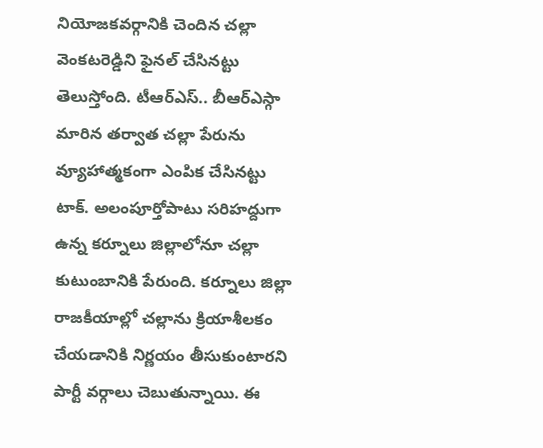నియోజకవర్గానికి చెందిన చల్లా వెంకటరెడ్డిని ఫైనల్ చేసినట్టు తెలుస్తోంది. టీఆర్ఎస్.. బీఆర్ఎస్గా మారిన తర్వాత చల్లా పేరును వ్యూహాత్మకంగా ఎంపిక చేసినట్టు టాక్. అలంపూర్తోపాటు సరిహద్దుగా ఉన్న కర్నూలు జిల్లాలోనూ చల్లా కుటుంబానికి పేరుంది. కర్నూలు జిల్లా రాజకీయాల్లో చల్లాను క్రియాశీలకం చేయడానికి నిర్ణయం తీసుకుంటారని పార్టీ వర్గాలు చెబుతున్నాయి. ఈ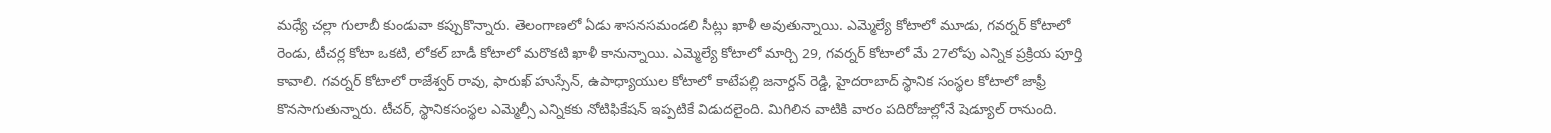మధ్యే చల్లా గులాబీ కుండువా కప్పుకొన్నారు. తెలంగాణలో ఏడు శాసనసమండలి సీట్లు ఖాళీ అవుతున్నాయి. ఎమ్మెల్యే కోటాలో మూడు, గవర్నర్ కోటాలో రెండు, టీచర్ల కోటా ఒకటి, లోకల్ బాడీ కోటాలో మరొకటి ఖాళీ కానున్నాయి. ఎమ్మెల్యే కోటాలో మార్చి 29, గవర్నర్ కోటాలో మే 27లోపు ఎన్నిక ప్రక్రియ పూర్తి కావాలి. గవర్నర్ కోటాలో రాజేశ్వర్ రావు, ఫారుఖ్ హుస్సేన్, ఉపాధ్యాయుల కోటాలో కాటేపల్లి జనార్దన్ రెడ్డి, హైదరాబాద్ స్థానిక సంస్థల కోటాలో జాఫ్రీ కొనసాగుతున్నారు. టీచర్, స్థానికసంస్థల ఎమ్మెల్సీ ఎన్నికకు నోటిఫికేషన్ ఇప్పటికే విడుదలైంది. మిగిలిన వాటికి వారం పదిరోజుల్లోనే షెడ్యూల్ రానుంది.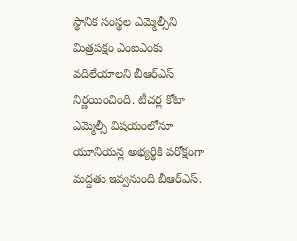స్థానిక సంస్థల ఎమ్మెల్సీని మిత్రపక్షం ఎంఐఎంకు వదిలేయాలని బీఆర్ఎస్ నిర్ణయించింది. టీచర్ల కోటా ఎమ్మెల్సీ విషయంలోనూ యూనియన్ల అభ్యర్థికి పరోక్షంగా మద్దతు ఇవ్వనుంది బీఆర్ఎస్.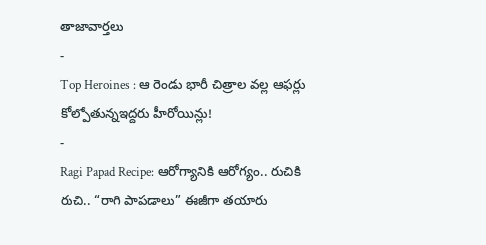తాజావార్తలు
-
Top Heroines : ఆ రెండు భారీ చిత్రాల వల్ల ఆఫర్లు కోల్పోతున్నఇద్దరు హీరోయిన్లు!
-
Ragi Papad Recipe: ఆరోగ్యానికి ఆరోగ్యం.. రుచికి రుచి.. “రాగి పాపడాలు” ఈజీగా తయారు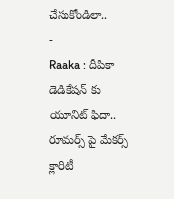చేసుకోండిలా..
-
Raaka : దీపికా డెడికేషన్ కు యూనిట్ ఫిదా.. రూమర్స్ పై మేకర్స్ క్లారిటీ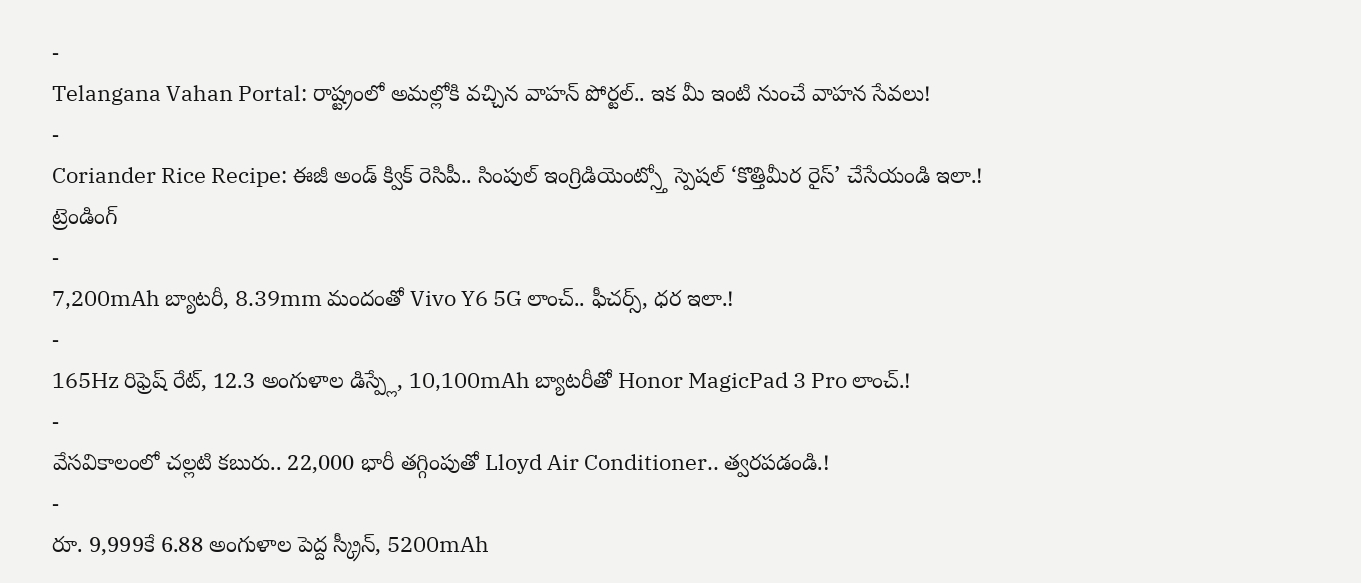-
Telangana Vahan Portal: రాష్ట్రంలో అమల్లోకి వచ్చిన వాహన్ పోర్టల్.. ఇక మీ ఇంటి నుంచే వాహన సేవలు!
-
Coriander Rice Recipe: ఈజీ అండ్ క్విక్ రెసిపీ.. సింపుల్ ఇంగ్రిడియెంట్స్తో స్పెషల్ ‘కొత్తిమీర రైస్’ చేసేయండి ఇలా.!
ట్రెండింగ్
-
7,200mAh బ్యాటరీ, 8.39mm మందంతో Vivo Y6 5G లాంచ్.. ఫీచర్స్, ధర ఇలా.!
-
165Hz రిఫ్రెష్ రేట్, 12.3 అంగుళాల డిస్ప్లే, 10,100mAh బ్యాటరీతో Honor MagicPad 3 Pro లాంచ్.!
-
వేసవికాలంలో చల్లటి కబురు.. 22,000 భారీ తగ్గింపుతో Lloyd Air Conditioner.. త్వరపడండి.!
-
రూ. 9,999కే 6.88 అంగుళాల పెద్ద స్క్రీన్, 5200mAh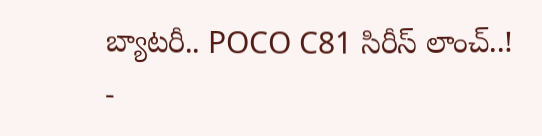బ్యాటరీ.. POCO C81 సిరీస్ లాంచ్..!
-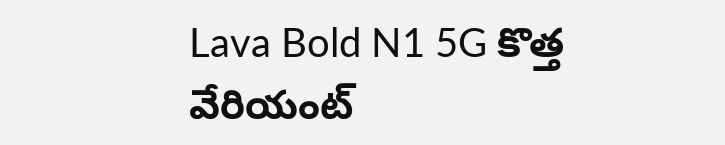Lava Bold N1 5G కొత్త వేరియంట్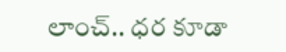లాంచ్.. ధర కూడా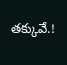తక్కువే.!